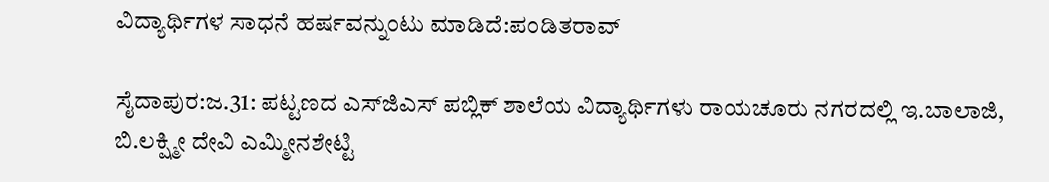ವಿದ್ಯಾರ್ಥಿಗಳ ಸಾಧನೆ ಹರ್ಷವನ್ನುಂಟು ಮಾಡಿದೆ:ಪಂಡಿತರಾವ್

ಸೈದಾಪುರ:ಜ.31: ಪಟ್ಟಣದ ಎಸ್‍ಜಿಎಸ್ ಪಬ್ಲಿಕ್ ಶಾಲೆಯ ವಿದ್ಯಾರ್ಥಿಗಳು ರಾಯಚೂರು ನಗರದಲ್ಲಿ ಇ.ಬಾಲಾಜಿ, ಬಿ.ಲಕ್ಷ್ಮೀ ದೇವಿ ಎಮ್ಮೀನಶೇಟ್ಟಿ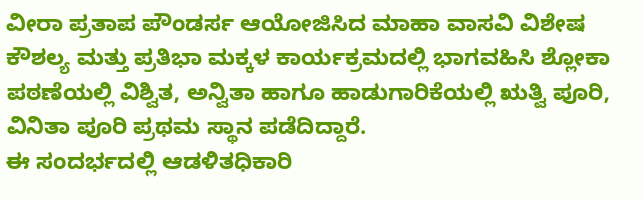ವೀರಾ ಪ್ರತಾಪ ಪೌಂಡರ್ಸ ಆಯೋಜಿಸಿದ ಮಾಹಾ ವಾಸವಿ ವಿಶೇಷ ಕೌಶಲ್ಯ ಮತ್ತು ಪ್ರತಿಭಾ ಮಕ್ಕಳ ಕಾರ್ಯಕ್ರಮದಲ್ಲಿ ಭಾಗವಹಿಸಿ ಶ್ಲೋಕಾ ಪಠಣೆಯಲ್ಲಿ ವಿಶ್ವಿತ, ಅನ್ವಿತಾ ಹಾಗೂ ಹಾಡುಗಾರಿಕೆಯಲ್ಲಿ ಋತ್ವಿ ಪೂರಿ, ವಿನಿತಾ ಪೂರಿ ಪ್ರಥಮ ಸ್ಥಾನ ಪಡೆದಿದ್ದಾರೆ.
ಈ ಸಂದರ್ಭದಲ್ಲಿ ಆಡಳಿತಧಿಕಾರಿ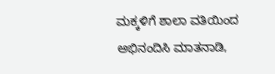ಮಕ್ಕಳಿಗೆ ಶಾಲಾ ವತಿಯಿಂದ ಅಭಿನಂದಿಸಿ ಮಾತನಾಡಿ,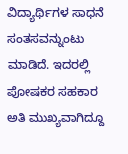ವಿದ್ಯಾರ್ಥಿಗಳ ಸಾಧನೆ ಸಂತಸವನ್ನುಂಟು ಮಾಡಿದೆ. ಇದರಲ್ಲಿ ಪೋಷಕರ ಸಹಕಾರ ಅತಿ ಮುಖ್ಯವಾಗಿದ್ದೂ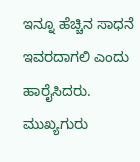ಇನ್ನೂ ಹೆಚ್ಚಿನ ಸಾಧನೆ ಇವರದಾಗಲಿ ಎಂದು ಹಾರೈಸಿದರು. ಮುಖ್ಯಗುರು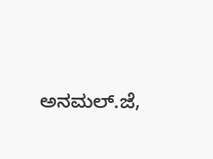ಅನಮಲ್.ಜೆ,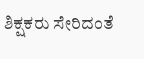ಶಿಕ್ಷಕರು ಸೇರಿದಂತೆ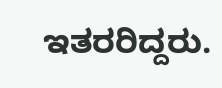ಇತರರಿದ್ದರು.